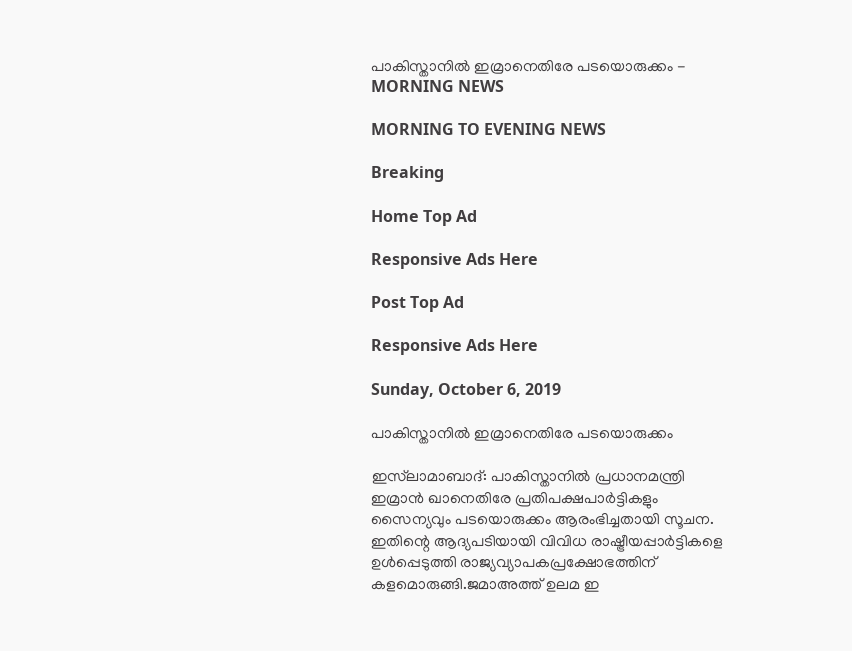പാകിസ്താനിൽ ഇമ്രാനെതിരേ പടയൊരുക്കം - MORNING NEWS

MORNING TO EVENING NEWS

Breaking

Home Top Ad

Responsive Ads Here

Post Top Ad

Responsive Ads Here

Sunday, October 6, 2019

പാകിസ്താനിൽ ഇമ്രാനെതിരേ പടയൊരുക്കം

ഇസ്‌ലാമാബാദ്: പാകിസ്താനിൽ പ്രധാനമന്ത്രി ഇമ്രാൻ ഖാനെതിരേ പ്രതിപക്ഷപാർട്ടികളും സൈന്യവും പടയൊരുക്കം ആരംഭിച്ചതായി സൂചന. ഇതിന്റെ ആദ്യപടിയായി വിവിധ രാഷ്ട്രീയപ്പാർട്ടികളെ ഉൾപ്പെടുത്തി രാജ്യവ്യാപകപ്രക്ഷോഭത്തിന് കളമൊരുങ്ങി.ജമാഅത്ത് ഉലമ ഇ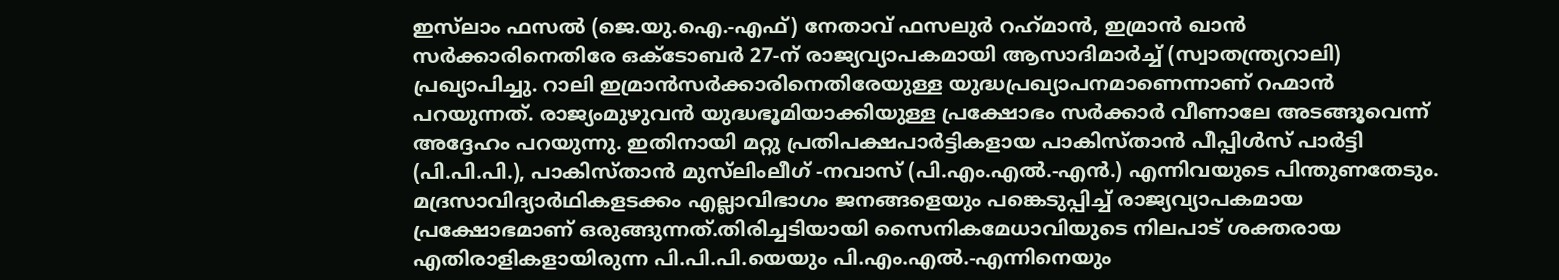ഇസ്‌ലാം ഫസൽ (ജെ.യു.ഐ.-എഫ്) നേതാവ് ഫസലുർ റഹ്‌മാൻ, ഇമ്രാൻ ഖാൻ സർക്കാരിനെതിരേ ഒക്ടോബർ 27-ന് രാജ്യവ്യാപകമായി ആസാദിമാർച്ച് (സ്വാതന്ത്ര്യറാലി) പ്രഖ്യാപിച്ചു. റാലി ഇമ്രാൻസർക്കാരിനെതിരേയുള്ള യുദ്ധപ്രഖ്യാപനമാണെന്നാണ് റഹ്മാൻ പറയുന്നത്. രാജ്യംമുഴുവൻ യുദ്ധഭൂമിയാക്കിയുള്ള പ്രക്ഷോഭം സർക്കാർ വീണാലേ അടങ്ങൂവെന്ന് അദ്ദേഹം പറയുന്നു. ഇതിനായി മറ്റു പ്രതിപക്ഷപാർട്ടികളായ പാകിസ്താൻ പീപ്പിൾസ് പാർട്ടി (പി.പി.പി.), പാകിസ്താൻ മുസ്‌ലിംലീഗ് -നവാസ് (പി.എം.എൽ.-എൻ.) എന്നിവയുടെ പിന്തുണതേടും. മദ്രസാവിദ്യാർഥികളടക്കം എല്ലാവിഭാഗം ജനങ്ങളെയും പങ്കെടുപ്പിച്ച് രാജ്യവ്യാപകമായ പ്രക്ഷോഭമാണ് ഒരുങ്ങുന്നത്.തിരിച്ചടിയായി സൈനികമേധാവിയുടെ നിലപാട് ശക്തരായ എതിരാളികളായിരുന്ന പി.പി.പി.യെയും പി.എം.എൽ.-എന്നിനെയും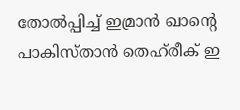തോൽപ്പിച്ച് ഇമ്രാൻ ഖാന്റെ പാകിസ്താൻ തെഹ്‌രീക് ഇ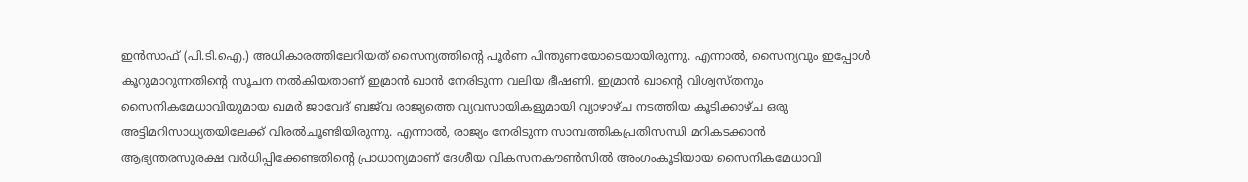ഇൻസാഫ് (പി.ടി.ഐ.) അധികാരത്തിലേറിയത് സൈന്യത്തിന്റെ പൂർണ പിന്തുണയോടെയായിരുന്നു. എന്നാൽ, സൈന്യവും ഇപ്പോൾ കൂറുമാറുന്നതിന്റെ സൂചന നൽകിയതാണ് ഇമ്രാൻ ഖാൻ നേരിടുന്ന വലിയ ഭീഷണി. ഇമ്രാൻ ഖാന്റെ വിശ്വസ്തനും സൈനികമേധാവിയുമായ ഖമർ ജാവേദ് ബജ്‌വ രാജ്യത്തെ വ്യവസായികളുമായി വ്യാഴാഴ്ച നടത്തിയ കൂടിക്കാഴ്ച ഒരു അട്ടിമറിസാധ്യതയിലേക്ക് വിരൽചൂണ്ടിയിരുന്നു. എന്നാൽ, രാജ്യം നേരിടുന്ന സാമ്പത്തികപ്രതിസന്ധി മറികടക്കാൻ ആഭ്യന്തരസുരക്ഷ വർധിപ്പിക്കേണ്ടതിന്റെ പ്രാധാന്യമാണ് ദേശീയ വികസനകൗൺസിൽ അംഗംകൂടിയായ സൈനികമേധാവി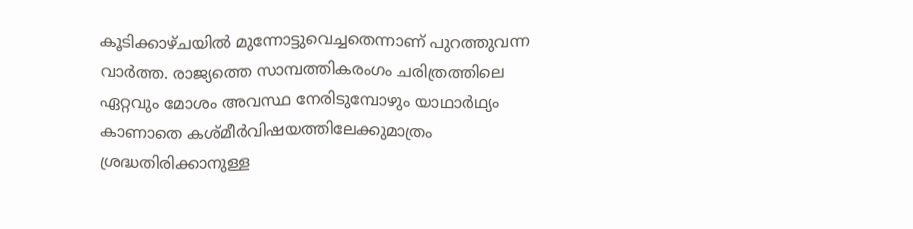കൂടിക്കാഴ്ചയിൽ മുന്നോട്ടുവെച്ചതെന്നാണ് പുറത്തുവന്ന വാർത്ത. രാജ്യത്തെ സാമ്പത്തികരംഗം ചരിത്രത്തിലെ ഏറ്റവും മോശം അവസ്ഥ നേരിടുമ്പോഴും യാഥാർഥ്യം കാണാതെ കശ്മീർവിഷയത്തിലേക്കുമാത്രം ശ്രദ്ധതിരിക്കാനുള്ള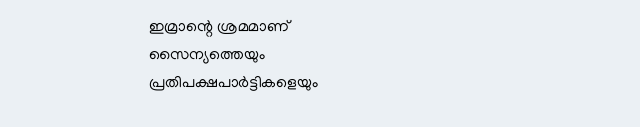ഇമ്രാന്റെ ശ്രമമാണ് സൈന്യത്തെയും പ്രതിപക്ഷപാർട്ടികളെയും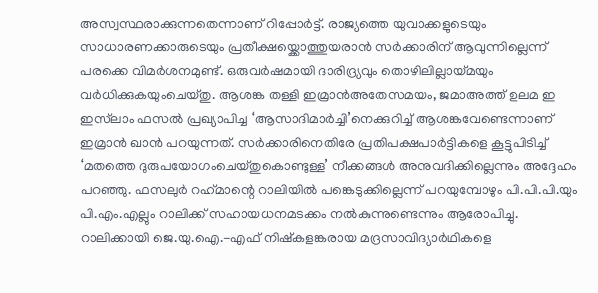അസ്വസ്ഥരാക്കുന്നതെന്നാണ് റിപ്പോർട്ട്. രാജ്യത്തെ യുവാക്കളുടെയും സാധാരണക്കാരുടെയും പ്രതീക്ഷയ്ക്കൊത്തുയരാൻ സർക്കാരിന് ആവുന്നില്ലെന്ന് പരക്കെ വിമർശനമുണ്ട്. ഒരുവർഷമായി ദാരിദ്ര്യവും തൊഴിലില്ലായ്മയും വർധിക്കുകയുംചെയ്തു. ആശങ്ക തള്ളി ഇമ്രാൻഅതേസമയം, ജമാഅത്ത് ഉലമ ഇ ഇസ്‌ലാം ഫസൽ പ്രഖ്യാപിച്ച ‘ആസാദിമാർച്ചി’നെക്കുറിച്ച് ആശങ്കവേണ്ടെന്നാണ് ഇമ്രാൻ ഖാൻ പറയുന്നത്. സർക്കാരിനെതിരേ പ്രതിപക്ഷപാർട്ടികളെ കൂട്ടുപിടിച്ച് ‘മതത്തെ ദുരുപയോഗംചെയ്തുകൊണ്ടുള്ള’ നീക്കങ്ങൾ അനുവദിക്കില്ലെന്നും അദ്ദേഹം പറഞ്ഞു. ഫസലുർ റഹ്‌മാന്റെ റാലിയിൽ പങ്കെടുക്കില്ലെന്ന് പറയുമ്പോഴും പി.പി.പി.യും പി.എം.എല്ലും റാലിക്ക് സഹായധനമടക്കം നൽകുന്നുണ്ടെന്നും ആരോപിച്ചു. റാലിക്കായി ജെ.യു.ഐ.-എഫ് നിഷ്കളങ്കരായ മദ്രസാവിദ്യാർഥികളെ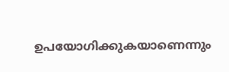ഉപയോഗിക്കുകയാണെന്നും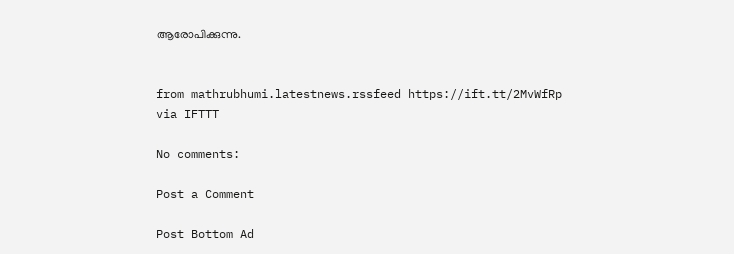ആരോപിക്കുന്നു.


from mathrubhumi.latestnews.rssfeed https://ift.tt/2MvWfRp
via IFTTT

No comments:

Post a Comment

Post Bottom Ad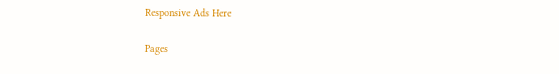Responsive Ads Here

Pages